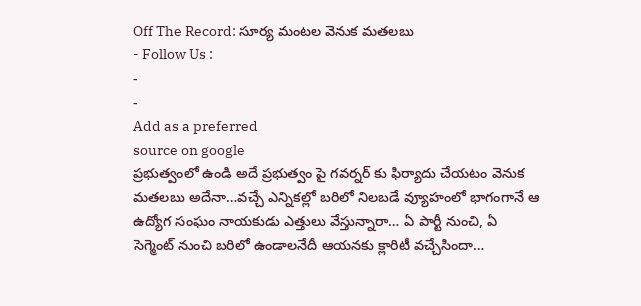Off The Record: సూర్య మంటల వెనుక మతలబు
- Follow Us :
-
-
Add as a preferred
source on google
ప్రభుత్వంలో ఉండి అదే ప్రభుత్వం పై గవర్నర్ కు ఫిర్యాదు చేయటం వెనుక మతలబు అదేనా…వచ్చే ఎన్నికల్లో బరిలో నిలబడే వ్యూహంలో భాగంగానే ఆ ఉద్యోగ సంఘం నాయకుడు ఎత్తులు వేస్తున్నారా… ఏ పార్టీ నుంచి, ఏ సెగ్మెంట్ నుంచి బరిలో ఉండాలనేదీ ఆయనకు క్లారిటీ వచ్చేసిందా…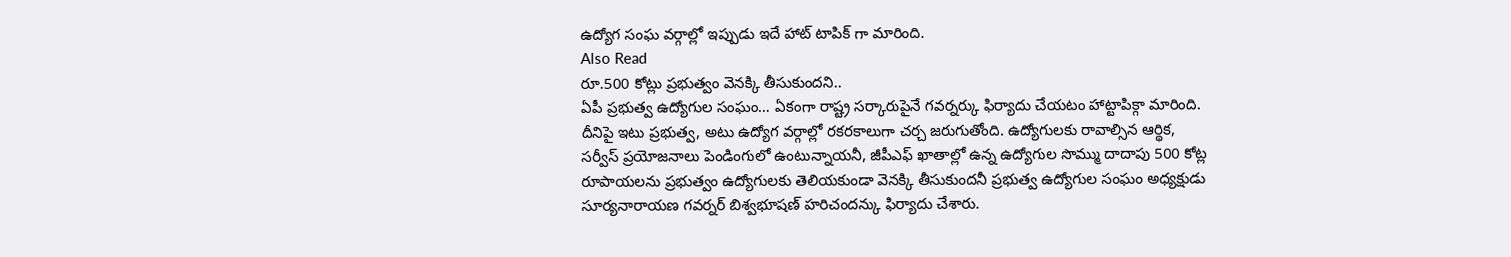ఉద్యోగ సంఘ వర్గాల్లో ఇప్పుడు ఇదే హాట్ టాపిక్ గా మారింది.
Also Read
రూ.500 కోట్లు ప్రభుత్వం వెనక్కి తీసుకుందని..
ఏపీ ప్రభుత్వ ఉద్యోగుల సంఘం… ఏకంగా రాష్ట్ర సర్కారుపైనే గవర్నర్కు ఫిర్యాదు చేయటం హాట్టాపిక్గా మారింది. దీనిపై ఇటు ప్రభుత్వ, అటు ఉద్యోగ వర్గాల్లో రకరకాలుగా చర్చ జరుగుతోంది. ఉద్యోగులకు రావాల్సిన ఆర్థిక, సర్వీస్ ప్రయోజనాలు పెండింగులో ఉంటున్నాయనీ, జీపీఎఫ్ ఖాతాల్లో ఉన్న ఉద్యోగుల సొమ్ము దాదాపు 500 కోట్ల రూపాయలను ప్రభుత్వం ఉద్యోగులకు తెలియకుండా వెనక్కి తీసుకుందనీ ప్రభుత్వ ఉద్యోగుల సంఘం అధ్యక్షుడు సూర్యనారాయణ గవర్నర్ బిశ్వభూషణ్ హరిచందన్కు ఫిర్యాదు చేశారు.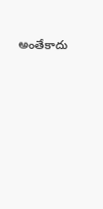అంతేకాదు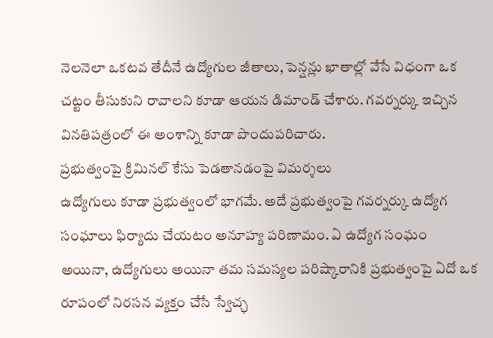నెలనెలా ఒకటవ తేదీనే ఉద్యోగుల జీతాలు, పెన్షన్లు ఖాతాల్లో వేసే విధంగా ఒక చట్టం తీసుకుని రావాలని కూడా ఆయన డిమాండ్ చేశారు. గవర్నర్కు ఇచ్చిన వినతిపత్రంలో ఈ అంశాన్ని కూడా పొందుపరిచారు.
ప్రభుత్వంపై క్రిమినల్ కేసు పెడతానడంపై విమర్శలు
ఉద్యోగులు కూడా ప్రభుత్వంలో భాగమే. అదే ప్రభుత్వంపై గవర్నర్కు ఉద్యోగ సంఘాలు ఫిర్యాదు చేయటం అనూహ్య పరిణామం. ఏ ఉద్యోగ సంఘం అయినా, ఉద్యోగులు అయినా తమ సమస్యల పరిష్కారానికి ప్రభుత్వంపై ఏదో ఒక రూపంలో నిరసన వ్యక్తం చేసే స్వేచ్ఛ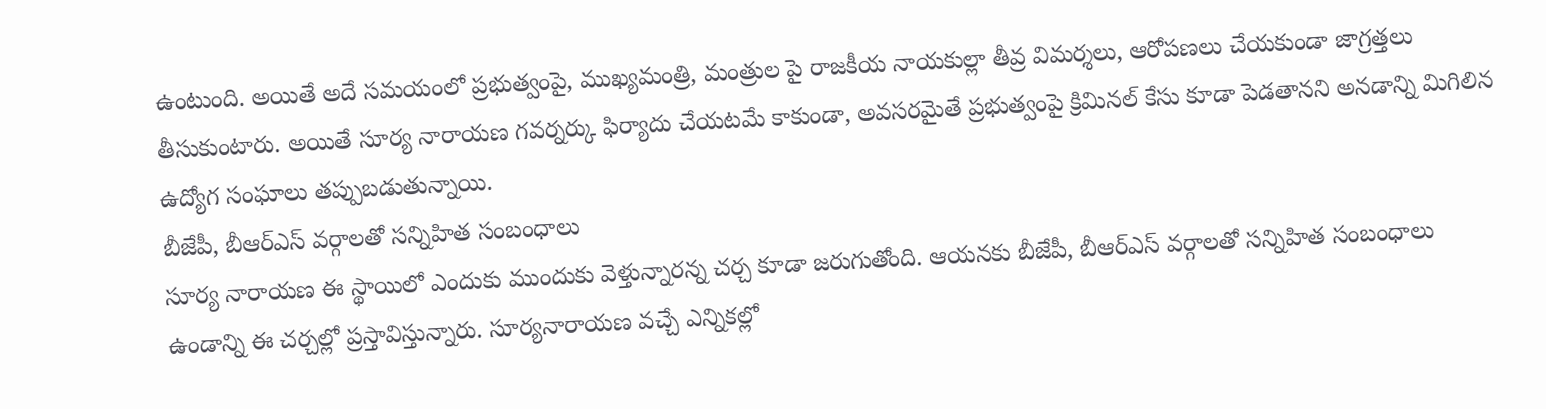ఉంటుంది. అయితే అదే సమయంలో ప్రభుత్వంపై, ముఖ్యమంత్రి, మంత్రుల పై రాజకీయ నాయకుల్లా తీవ్ర విమర్శలు, ఆరోపణలు చేయకుండా జాగ్రత్తలు తీసుకుంటారు. అయితే సూర్య నారాయణ గవర్నర్కు ఫిర్యాదు చేయటమే కాకుండా, అవసరమైతే ప్రభుత్వంపై క్రిమినల్ కేసు కూడా పెడతానని అనడాన్ని మిగిలిన ఉద్యోగ సంఘాలు తప్పుబడుతున్నాయి.
బీజేపీ, బీఆర్ఎస్ వర్గాలతో సన్నిహిత సంబంధాలు
సూర్య నారాయణ ఈ స్థాయిలో ఎందుకు ముందుకు వెళ్తున్నారన్న చర్చ కూడా జరుగుతోంది. ఆయనకు బీజేపీ, బీఆర్ఎస్ వర్గాలతో సన్నిహిత సంబంధాలు ఉండాన్ని ఈ చర్చల్లో ప్రస్తావిస్తున్నారు. సూర్యనారాయణ వచ్చే ఎన్నికల్లో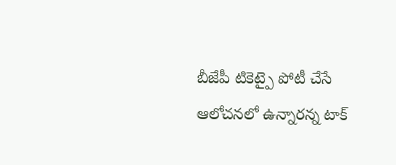బీజేపీ టికెట్పై పోటీ చేసే ఆలోచనలో ఉన్నారన్న టాక్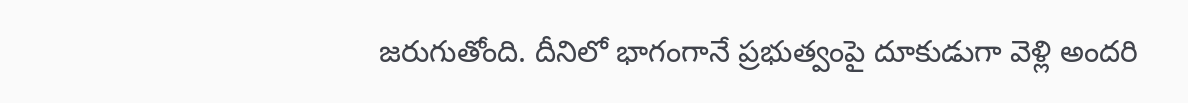జరుగుతోంది. దీనిలో భాగంగానే ప్రభుత్వంపై దూకుడుగా వెళ్లి అందరి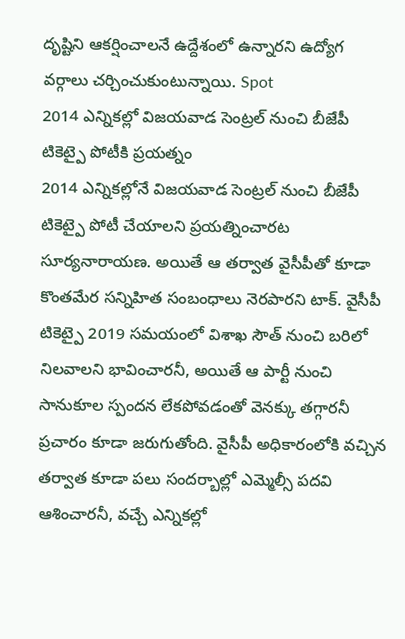దృష్టిని ఆకర్షించాలనే ఉద్దేశంలో ఉన్నారని ఉద్యోగ వర్గాలు చర్చించుకుంటున్నాయి. Spot
2014 ఎన్నికల్లో విజయవాడ సెంట్రల్ నుంచి బీజేపీ టికెట్పై పోటీకి ప్రయత్నం
2014 ఎన్నికల్లోనే విజయవాడ సెంట్రల్ నుంచి బీజేపీ టికెట్పై పోటీ చేయాలని ప్రయత్నించారట సూర్యనారాయణ. అయితే ఆ తర్వాత వైసీపీతో కూడా కొంతమేర సన్నిహిత సంబంధాలు నెరపారని టాక్. వైసీపీ టికెట్పై 2019 సమయంలో విశాఖ సౌత్ నుంచి బరిలో నిలవాలని భావించారనీ, అయితే ఆ పార్టీ నుంచి సానుకూల స్పందన లేకపోవడంతో వెనక్కు తగ్గారనీ ప్రచారం కూడా జరుగుతోంది. వైసీపీ అధికారంలోకి వచ్చిన తర్వాత కూడా పలు సందర్బాల్లో ఎమ్మెల్సీ పదవి ఆశించారనీ, వచ్చే ఎన్నికల్లో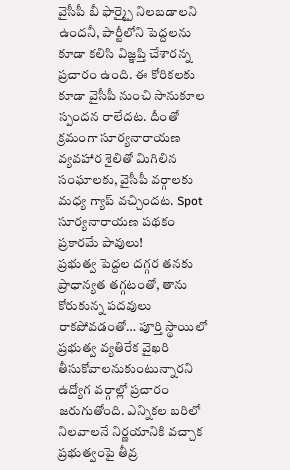వైసీపీ బీ ఫార్మ్పై నిలబడాలని ఉందనీ, పార్టీలోని పెద్దలను కూడా కలిసి విజ్ఞప్తి చేశారన్న ప్రచారం ఉంది. ఈ కోరికలకు కూడా వైసీపీ నుంచి సానుకూల స్పందన రాలేదట. దీంతో క్రమంగా సూర్యనారాయణ వ్యవహార శైలితో మిగిలిన సంఘాలకు, వైసీపీ వర్గాలకు మధ్య గ్యాప్ వచ్చిందట. Spot
సూర్యనారాయణ పథకం ప్రకారమే పావులు!
ప్రభుత్వ పెద్దల దగ్గర తనకు ప్రాధాన్యత తగ్గటంతో, తాను కోరుకున్న పదవులు రాకపోవడంతో… పూర్తి స్థాయిలో ప్రభుత్వ వ్యతిరేక వైఖరి తీసుకోవాలనుకుంటున్నారని ఉద్యోగ వర్గాల్లో ప్రచారం జరుగుతోంది. ఎన్నికల బరిలో నిలవాలనే నిర్ణయానికి వచ్చాక ప్రభుత్వంపై తీవ్ర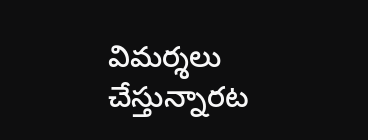విమర్శలు చేస్తున్నారట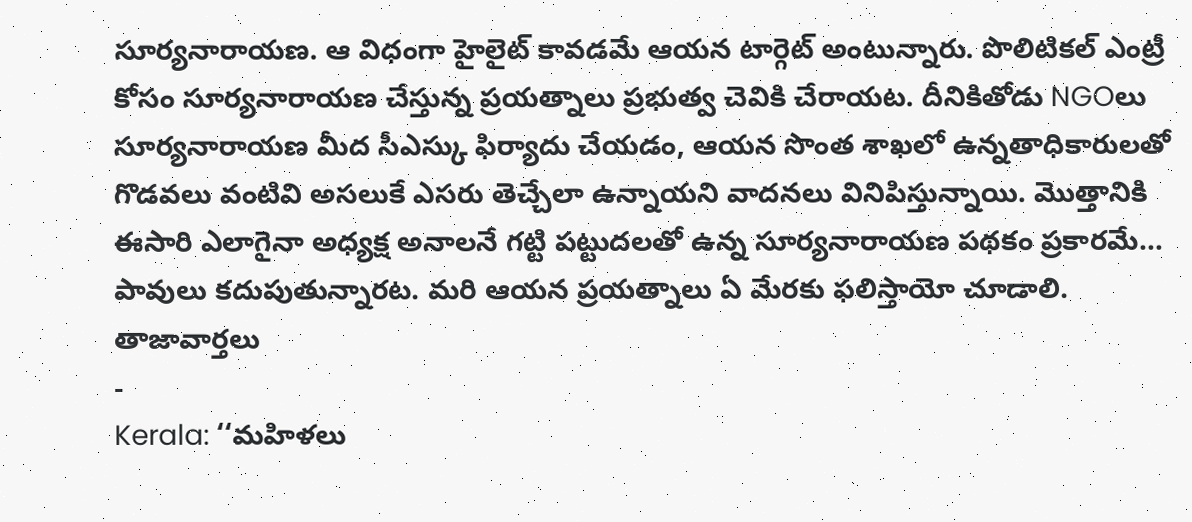సూర్యనారాయణ. ఆ విధంగా హైలైట్ కావడమే ఆయన టార్గెట్ అంటున్నారు. పొలిటికల్ ఎంట్రీ కోసం సూర్యనారాయణ చేస్తున్న ప్రయత్నాలు ప్రభుత్వ చెవికి చేరాయట. దీనికితోడు NGOలు సూర్యనారాయణ మీద సీఎస్కు ఫిర్యాదు చేయడం, ఆయన సొంత శాఖలో ఉన్నతాధికారులతో గొడవలు వంటివి అసలుకే ఎసరు తెచ్చేలా ఉన్నాయని వాదనలు వినిపిస్తున్నాయి. మొత్తానికి ఈసారి ఎలాగైనా అధ్యక్ష అనాలనే గట్టి పట్టుదలతో ఉన్న సూర్యనారాయణ పథకం ప్రకారమే… పావులు కదుపుతున్నారట. మరి ఆయన ప్రయత్నాలు ఏ మేరకు ఫలిస్తాయో చూడాలి.
తాజావార్తలు
-
Kerala: ‘‘మహిళలు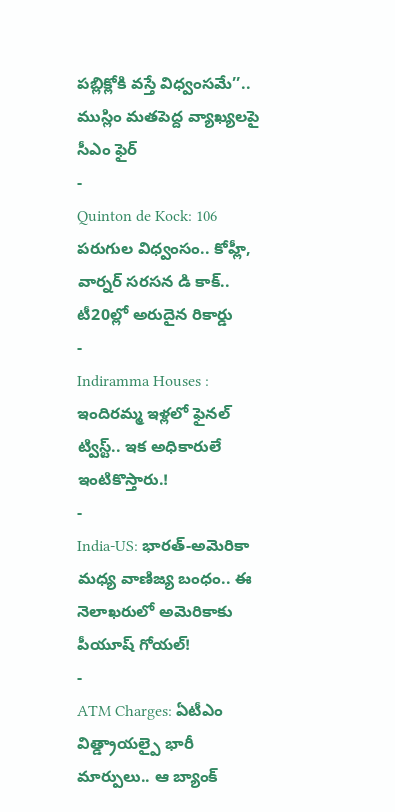పబ్లిక్లోకి వస్తే విధ్వంసమే’’.. ముస్లిం మతపెద్ద వ్యాఖ్యలపై సీఎం ఫైర్
-
Quinton de Kock: 106 పరుగుల విధ్వంసం.. కోహ్లీ, వార్నర్ సరసన డి కాక్.. టీ20ల్లో అరుదైన రికార్డు
-
Indiramma Houses : ఇందిరమ్మ ఇళ్లలో ఫైనల్ ట్విస్ట్.. ఇక అధికారులే ఇంటికొస్తారు.!
-
India-US: భారత్-అమెరికా మధ్య వాణిజ్య బంధం.. ఈ నెలాఖరులో అమెరికాకు పీయూష్ గోయల్!
-
ATM Charges: ఏటీఎం విత్డ్రాయల్పై భారీ మార్పులు.. ఆ బ్యాంక్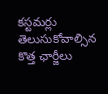కస్టమర్లు తెలుసుకోవాల్సిన కొత్త ఛార్జీలు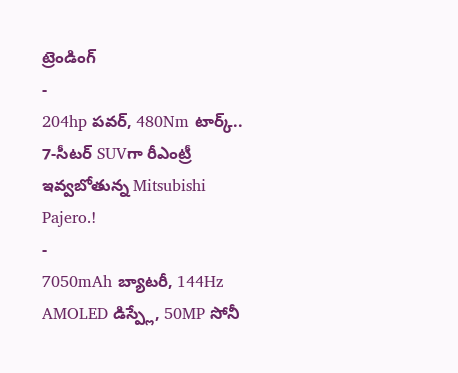ట్రెండింగ్
-
204hp పవర్, 480Nm టార్క్.. 7-సీటర్ SUVగా రీఎంట్రీ ఇవ్వబోతున్న Mitsubishi Pajero.!
-
7050mAh బ్యాటరీ, 144Hz AMOLED డిస్ప్లే, 50MP సోనీ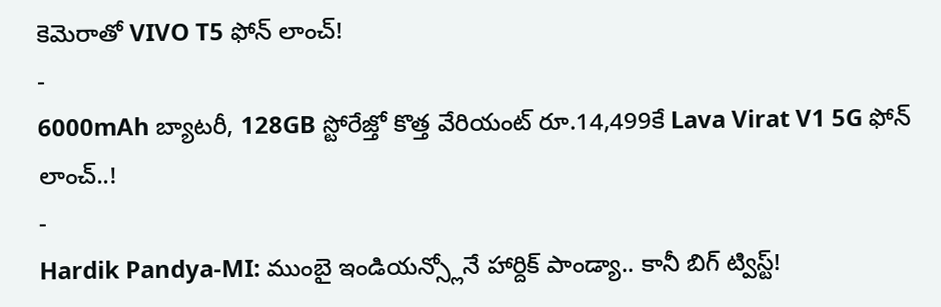కెమెరాతో VIVO T5 ఫోన్ లాంచ్!
-
6000mAh బ్యాటరీ, 128GB స్టోరేజ్తో కొత్త వేరియంట్ రూ.14,499కే Lava Virat V1 5G ఫోన్ లాంచ్..!
-
Hardik Pandya-MI: ముంబై ఇండియన్స్లోనే హార్దిక్ పాండ్యా.. కానీ బిగ్ ట్విస్ట్!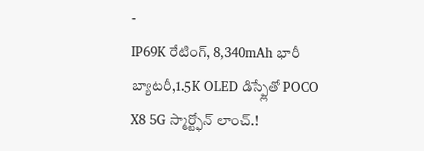-
IP69K రేటింగ్, 8,340mAh భారీ బ్యాటరీ,1.5K OLED డిస్ప్లేతో POCO X8 5G స్మార్ట్ఫోన్ లాంచ్.!